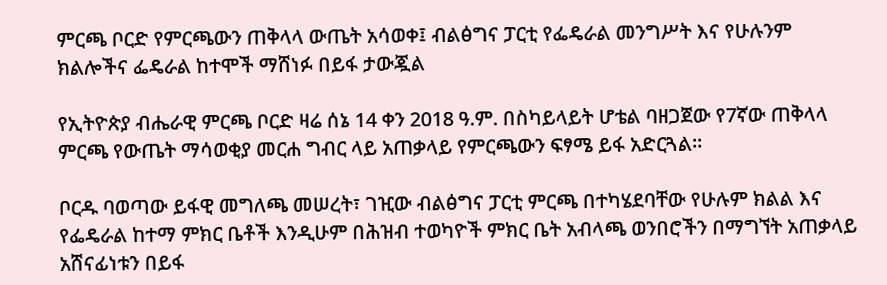ምርጫ ቦርድ የምርጫውን ጠቅላላ ውጤት አሳወቀ፤ ብልፅግና ፓርቲ የፌዴራል መንግሥት እና የሁሉንም ክልሎችና ፌዴራል ከተሞች ማሸነፉ በይፋ ታውጇል

የኢትዮጵያ ብሔራዊ ምርጫ ቦርድ ዛሬ ሰኔ 14 ቀን 2018 ዓ.ም. በስካይላይት ሆቴል ባዘጋጀው የ7ኛው ጠቅላላ ምርጫ የውጤት ማሳወቂያ መርሐ ግብር ላይ አጠቃላይ የምርጫውን ፍፃሜ ይፋ አድርጓል።

ቦርዱ ባወጣው ይፋዊ መግለጫ መሠረት፣ ገዢው ብልፅግና ፓርቲ ምርጫ በተካሄደባቸው የሁሉም ክልል እና የፌዴራል ከተማ ምክር ቤቶች እንዲሁም በሕዝብ ተወካዮች ምክር ቤት አብላጫ ወንበሮችን በማግኘት አጠቃላይ አሸናፊነቱን በይፋ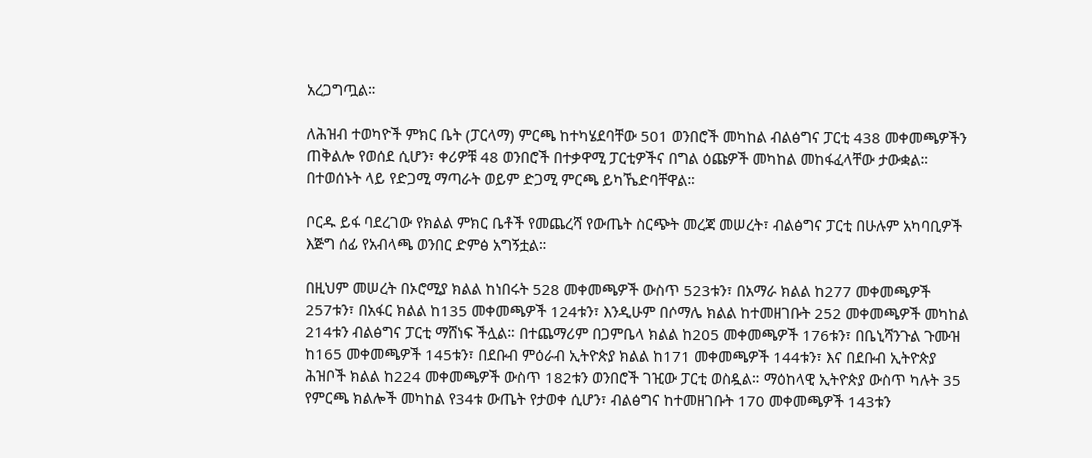አረጋግጧል።

ለሕዝብ ተወካዮች ምክር ቤት (ፓርላማ) ምርጫ ከተካሄደባቸው 501 ወንበሮች መካከል ብልፅግና ፓርቲ 438 መቀመጫዎችን ጠቅልሎ የወሰደ ሲሆን፣ ቀሪዎቹ 48 ወንበሮች በተቃዋሚ ፓርቲዎችና በግል ዕጩዎች መካከል መከፋፈላቸው ታውቋል። በተወሰኑት ላይ የድጋሚ ማጣራት ወይም ድጋሚ ምርጫ ይካኼድባቸዋል።

ቦርዱ ይፋ ባደረገው የክልል ምክር ቤቶች የመጨረሻ የውጤት ስርጭት መረጃ መሠረት፣ ብልፅግና ፓርቲ በሁሉም አካባቢዎች እጅግ ሰፊ የአብላጫ ወንበር ድምፅ አግኝቷል።

በዚህም መሠረት በኦሮሚያ ክልል ከነበሩት 528 መቀመጫዎች ውስጥ 523ቱን፣ በአማራ ክልል ከ277 መቀመጫዎች 257ቱን፣ በአፋር ክልል ከ135 መቀመጫዎች 124ቱን፣ እንዲሁም በሶማሌ ክልል ከተመዘገቡት 252 መቀመጫዎች መካከል 214ቱን ብልፅግና ፓርቲ ማሸነፍ ችሏል። በተጨማሪም በጋምቤላ ክልል ከ205 መቀመጫዎች 176ቱን፣ በቤኒሻንጉል ጉሙዝ ከ165 መቀመጫዎች 145ቱን፣ በደቡብ ምዕራብ ኢትዮጵያ ክልል ከ171 መቀመጫዎች 144ቱን፣ እና በደቡብ ኢትዮጵያ ሕዝቦች ክልል ከ224 መቀመጫዎች ውስጥ 182ቱን ወንበሮች ገዢው ፓርቲ ወስዷል። ማዕከላዊ ኢትዮጵያ ውስጥ ካሉት 35 የምርጫ ክልሎች መካከል የ34ቱ ውጤት የታወቀ ሲሆን፣ ብልፅግና ከተመዘገቡት 170 መቀመጫዎች 143ቱን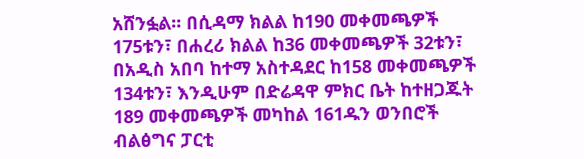አሸንፏል። በሲዳማ ክልል ከ190 መቀመጫዎች 175ቱን፣ በሐረሪ ክልል ከ36 መቀመጫዎች 32ቱን፣ በአዲስ አበባ ከተማ አስተዳደር ከ158 መቀመጫዎች 134ቱን፣ እንዲሁም በድሬዳዋ ምክር ቤት ከተዘጋጁት 189 መቀመጫዎች መካከል 161ዱን ወንበሮች ብልፅግና ፓርቲ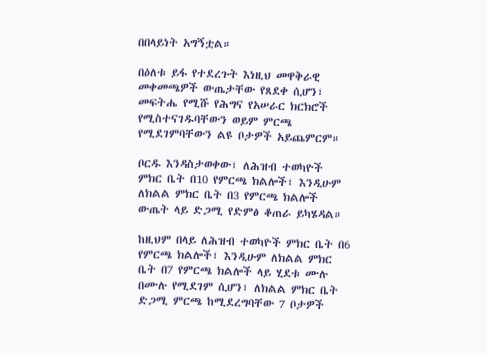በበላይነት አግኝቷል።

በዕለቱ ይፋ የተደረጉት እነዚህ መዋቅራዊ መቀመጫዎች ውጤታቸው የጸደቀ ሲሆን፣ መፍትሔ የሚሹ የሕግና የአሠራር ክርክሮች የሚስተናገዱባቸውን ወይም ምርጫ የሚደገምባቸውን ልዩ ቦታዎች አይጨምርም።

ቦርዱ እንዳስታወቀው፣ ለሕዝብ ተወካዮች ምክር ቤት በ10 የምርጫ ክልሎች፣ እንዲሁም ለክልል ምክር ቤት በ3 የምርጫ ክልሎች ውጤት ላይ ድጋሚ የድምፅ ቆጠራ ይካሄዳል።

ከዚህም በላይ ለሕዝብ ተወካዮች ምክር ቤት በ6 የምርጫ ክልሎች፣ እንዲሁም ለክልል ምክር ቤት በ7 የምርጫ ክልሎች ላይ ሂደቱ ሙሉ በሙሉ የሚደገም ሲሆን፣ ለክልል ምክር ቤት ድጋሚ ምርጫ ከሚደረግባቸው 7 ቦታዎች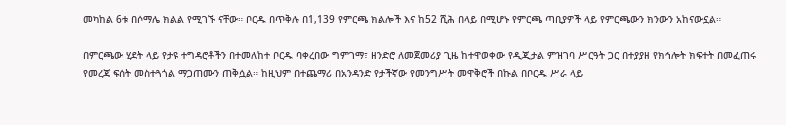መካከል 6ቱ በሶማሌ ክልል የሚገኙ ናቸው። ቦርዱ በጥቅሉ በ1,139 የምርጫ ክልሎች እና ከ52 ሺሕ በላይ በሚሆኑ የምርጫ ጣቢያዎች ላይ የምርጫውን ክንውን አከናውኗል።

በምርጫው ሂደት ላይ የታዩ ተግዳሮቶችን በተመለከተ ቦርዱ ባቀረበው ግምገማ፣ ዘንድሮ ለመጀመሪያ ጊዜ ከተዋወቀው የዲጂታል ምዝገባ ሥርዓት ጋር በተያያዘ የክኅሎት ክፍተት በመፈጠሩ የመረጃ ፍሰት መስተጓጎል ማጋጠሙን ጠቅሷል። ከዚህም በተጨማሪ በአንዳንድ የታችኛው የመንግሥት መዋቅሮች በኩል በቦርዱ ሥራ ላይ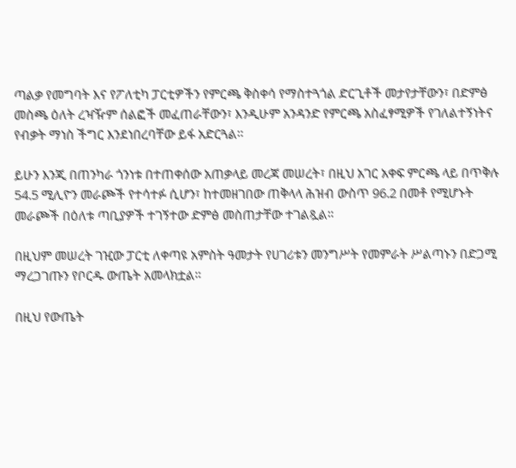ጣልቃ የመግባት እና የፖለቲካ ፓርቲዎችን የምርጫ ቅስቀሳ የማስተጓጎል ድርጊቶች መታየታቸውን፣ በድምፅ መስጫ ዕለት ረዣዥም ሰልፎች መፈጠራቸውን፣ እንዲሁም አንዳንድ የምርጫ አስፈፃሚዎች የገለልተኝነትና የብቃት ማነስ ችግር እንደነበረባቸው ይፋ አድርጓል።

ይሁን እንጂ በጠንካራ ጎንነቱ በተጠቀሰው አጠቃላይ መረጃ መሠረት፣ በዚህ አገር አቀፍ ምርጫ ላይ በጥቅሉ 54.5 ሚሊዮን መራጮች የተሳተፉ ሲሆን፣ ከተመዘገበው ጠቅላላ ሕዝብ ውስጥ 96.2 በመቶ የሚሆኑት መራጮች በዕለቱ ጣቢያዎች ተገኝተው ድምፅ መስጠታቸው ተገልጿል።

በዚህም መሠረት ገዢው ፓርቲ ለቀጣዩ አምስት ዓመታት የሀገሪቱን መንግሥት የመምራት ሥልጣኑን በድጋሚ ማረጋገጡን የቦርዱ ውጤት አመላክቷል።

በዚህ የውጤት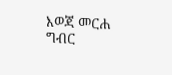እወጃ መርሐ ግብር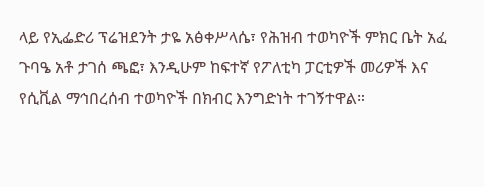ላይ የኢፌድሪ ፕሬዝደንት ታዬ አፅቀሥላሴ፣ የሕዝብ ተወካዮች ምክር ቤት አፈ ጉባዔ አቶ ታገሰ ጫፎ፣ እንዲሁም ከፍተኛ የፖለቲካ ፓርቲዎች መሪዎች እና የሲቪል ማኅበረሰብ ተወካዮች በክብር እንግድነት ተገኝተዋል።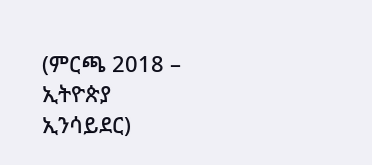(ምርጫ 2018 – ኢትዮጵያ ኢንሳይደር)